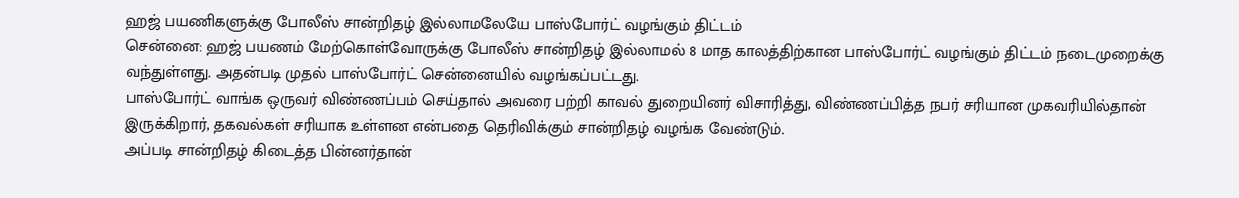ஹஜ் பயணிகளுக்கு போலீஸ் சான்றிதழ் இல்லாமலேயே பாஸ்போர்ட் வழங்கும் திட்டம்
சென்னை: ஹஜ் பயணம் மேற்கொள்வோருக்கு போலீஸ் சான்றிதழ் இல்லாமல் 8 மாத காலத்திற்கான பாஸ்போர்ட் வழங்கும் திட்டம் நடைமுறைக்கு வந்துள்ளது. அதன்படி முதல் பாஸ்போர்ட் சென்னையில் வழங்கப்பட்டது.
பாஸ்போர்ட் வாங்க ஒருவர் விண்ணப்பம் செய்தால் அவரை பற்றி காவல் துறையினர் விசாரித்து, விண்ணப்பித்த நபர் சரியான முகவரியில்தான் இருக்கிறார், தகவல்கள் சரியாக உள்ளன என்பதை தெரிவிக்கும் சான்றிதழ் வழங்க வேண்டும்.
அப்படி சான்றிதழ் கிடைத்த பின்னர்தான்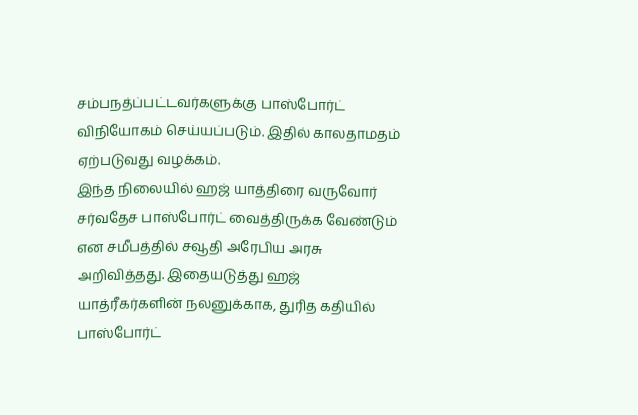சம்பநத்ப்பட்டவர்களுக்கு பாஸ்போர்ட் விநியோகம் செய்யப்படும். இதில் காலதாமதம் ஏற்படுவது வழக்கம்.
இந்த நிலையில் ஹஜ் யாத்திரை வருவோர் சர்வதேச பாஸ்போர்ட் வைத்திருக்க வேண்டும் என சமீபத்தில் சவூதி அரேபிய அரசு அறிவித்தது. இதையடுத்து ஹஜ் யாத்ரீகர்களின் நலனுக்காக, துரித கதியில் பாஸ்போர்ட்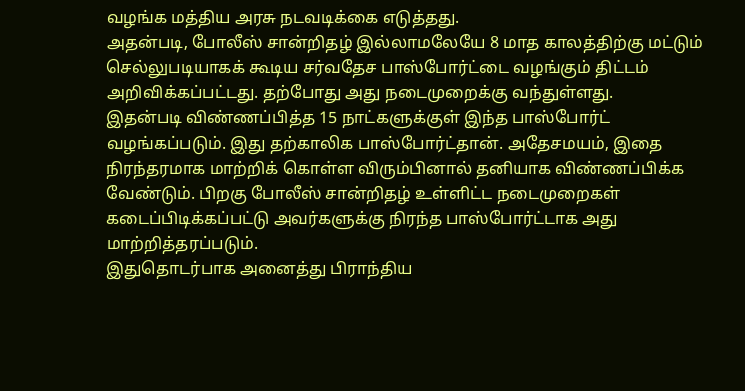வழங்க மத்திய அரசு நடவடிக்கை எடுத்தது.
அதன்படி, போலீஸ் சான்றிதழ் இல்லாமலேயே 8 மாத காலத்திற்கு மட்டும் செல்லுபடியாகக் கூடிய சர்வதேச பாஸ்போர்ட்டை வழங்கும் திட்டம் அறிவிக்கப்பட்டது. தற்போது அது நடைமுறைக்கு வந்துள்ளது.
இதன்படி விண்ணப்பித்த 15 நாட்களுக்குள் இந்த பாஸ்போர்ட் வழங்கப்படும். இது தற்காலிக பாஸ்போர்ட்தான். அதேசமயம், இதை நிரந்தரமாக மாற்றிக் கொள்ள விரும்பினால் தனியாக விண்ணப்பிக்க வேண்டும். பிறகு போலீஸ் சான்றிதழ் உள்ளிட்ட நடைமுறைகள் கடைப்பிடிக்கப்பட்டு அவர்களுக்கு நிரந்த பாஸ்போர்ட்டாக அது மாற்றித்தரப்படும்.
இதுதொடர்பாக அனைத்து பிராந்திய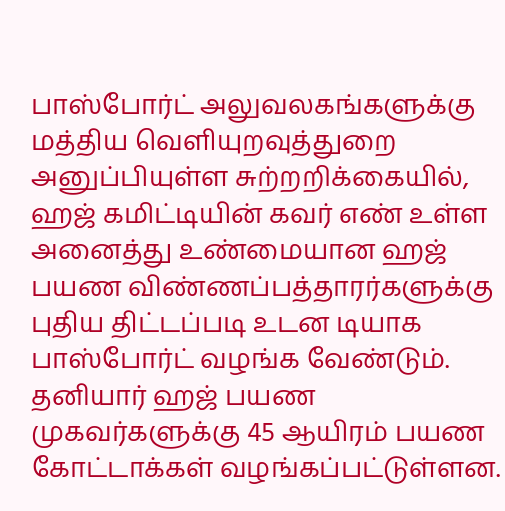பாஸ்போர்ட் அலுவலகங்களுக்கு மத்திய வெளியுறவுத்துறை அனுப்பியுள்ள சுற்றறிக்கையில்,
ஹஜ் கமிட்டியின் கவர் எண் உள்ள அனைத்து உண்மையான ஹஜ் பயண விண்ணப்பத்தாரர்களுக்கு புதிய திட்டப்படி உடன டியாக பாஸ்போர்ட் வழங்க வேண்டும்.
தனியார் ஹஜ் பயண முகவர்களுக்கு 45 ஆயிரம் பயண கோட்டாக்கள் வழங்கப்பட்டுள்ளன.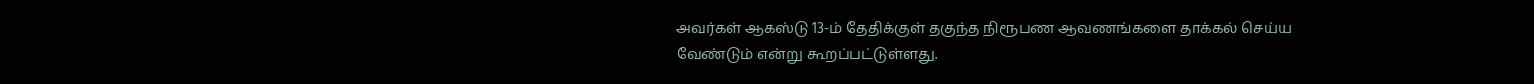அவர்கள் ஆகஸ்டு 13-ம் தேதிக்குள் தகுந்த நிரூபண ஆவணங்களை தாக்கல் செய்ய வேண்டும் என்று கூறப்பட்டுள்ளது.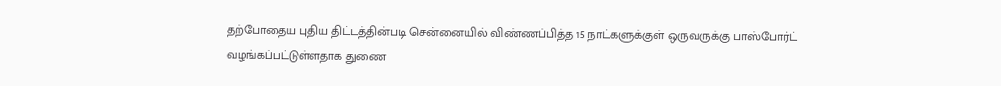தற்போதைய புதிய திட்டத்தின்படி சென்னையில் விண்ணப்பித்த 15 நாட்களுக்குள் ஒருவருக்கு பாஸ்போர்ட் வழங்கப்பட்டுள்ளதாக துணை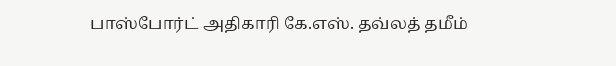பாஸ்போர்ட் அதிகாரி கே.எஸ். தவ்லத் தமீம்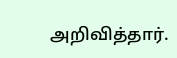அறிவித்தார்.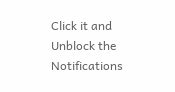Click it and Unblock the Notifications